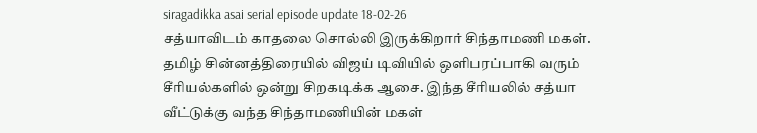siragadikka asai serial episode update 18-02-26
சத்யாவிடம் காதலை சொல்லி இருக்கிறார் சிந்தாமணி மகள்.
தமிழ் சின்னத்திரையில் விஜய் டிவியில் ஒளிபரப்பாகி வரும் சீரியல்களில் ஒன்று சிறகடிக்க ஆசை. இந்த சீரியலில் சத்யா வீட்டுக்கு வந்த சிந்தாமணியின் மகள்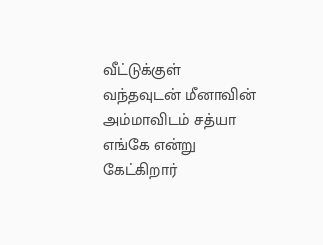வீட்டுக்குள் வந்தவுடன் மீனாவின் அம்மாவிடம் சத்யா எங்கே என்று கேட்கிறார்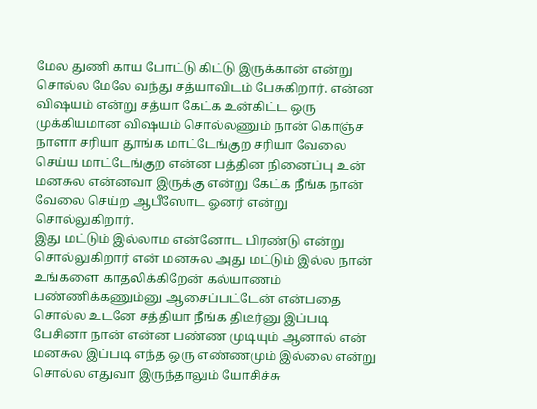மேல துணி காய போட்டு கிட்டு இருக்கான் என்று சொல்ல மேலே வந்து சத்யாவிடம் பேசுகிறார். என்ன விஷயம் என்று சத்யா கேட்க உன்கிட்ட ஒரு முக்கியமான விஷயம் சொல்லணும் நான் கொஞ்ச நாளா சரியா தூங்க மாட்டேங்குற சரியா வேலை செய்ய மாட்டேங்குற என்ன பத்தின நினைப்பு உன் மனசுல என்னவா இருக்கு என்று கேட்க நீங்க நான் வேலை செய்ற ஆபீஸோட ஓனர் என்று சொல்லுகிறார்.
இது மட்டும் இல்லாம என்னோட பிரண்டு என்று சொல்லுகிறார் என் மனசுல அது மட்டும் இல்ல நான் உங்களை காதலிக்கிறேன் கல்யாணம் பண்ணிக்கணும்னு ஆசைப்பட்டேன் என்பதை சொல்ல உடனே சத்தியா நீங்க திடீர்னு இப்படி பேசினா நான் என்ன பண்ண முடியும் ஆனால் என் மனசுல இப்படி எந்த ஒரு எண்ணமும் இல்லை என்று சொல்ல எதுவா இருந்தாலும் யோசிச்சு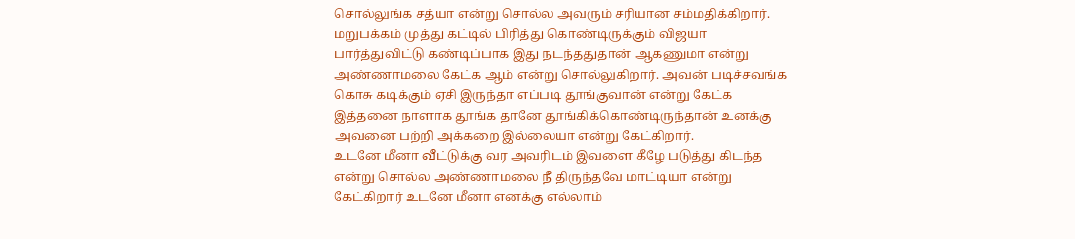சொல்லுங்க சத்யா என்று சொல்ல அவரும் சரியான சம்மதிக்கிறார். மறுபக்கம் முத்து கட்டில் பிரித்து கொண்டிருக்கும் விஜயா பார்த்துவிட்டு கண்டிப்பாக இது நடந்ததுதான் ஆகணுமா என்று அண்ணாமலை கேட்க ஆம் என்று சொல்லுகிறார். அவன் படிச்சவங்க கொசு கடிக்கும் ஏசி இருந்தா எப்படி தூங்குவான் என்று கேட்க இத்தனை நாளாக தூங்க தானே தூங்கிக்கொண்டிருந்தான் உனக்கு அவனை பற்றி அக்கறை இல்லையா என்று கேட்கிறார்.
உடனே மீனா வீட்டுக்கு வர அவரிடம் இவளை கீழே படுத்து கிடந்த என்று சொல்ல அண்ணாமலை நீ திருந்தவே மாட்டியா என்று கேட்கிறார் உடனே மீனா எனக்கு எல்லாம்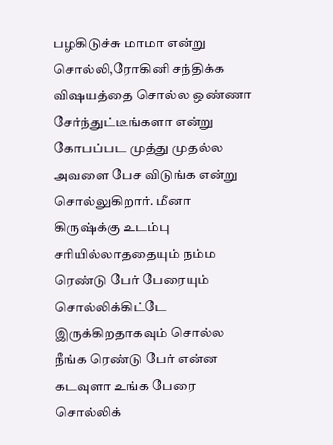பழகிடுச்சு மாமா என்று சொல்லி,ரோகினி சந்திக்க விஷயத்தை சொல்ல ஒண்ணா சேர்ந்துட்டீங்களா என்று கோபப்பட முத்து முதல்ல அவளை பேச விடுங்க என்று சொல்லுகிறார். மீனா கிருஷ்க்கு உடம்பு சரியில்லாததையும் நம்ம ரெண்டு பேர் பேரையும் சொல்லிக்கிட்டே இருக்கிறதாகவும் சொல்ல நீங்க ரெண்டு பேர் என்ன கடவுளா உங்க பேரை சொல்லிக்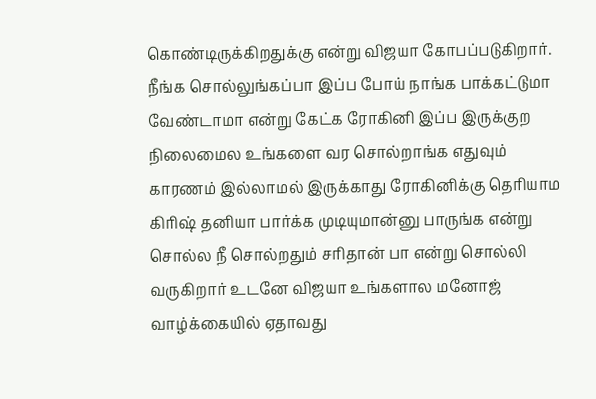கொண்டிருக்கிறதுக்கு என்று விஜயா கோபப்படுகிறார். நீங்க சொல்லுங்கப்பா இப்ப போய் நாங்க பாக்கட்டுமா வேண்டாமா என்று கேட்க ரோகினி இப்ப இருக்குற நிலைமைல உங்களை வர சொல்றாங்க எதுவும் காரணம் இல்லாமல் இருக்காது ரோகினிக்கு தெரியாம கிரிஷ் தனியா பார்க்க முடியுமான்னு பாருங்க என்று சொல்ல நீ சொல்றதும் சரிதான் பா என்று சொல்லி வருகிறார் உடனே விஜயா உங்களால மனோஜ் வாழ்க்கையில் ஏதாவது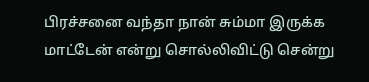பிரச்சனை வந்தா நான் சும்மா இருக்க மாட்டேன் என்று சொல்லிவிட்டு சென்று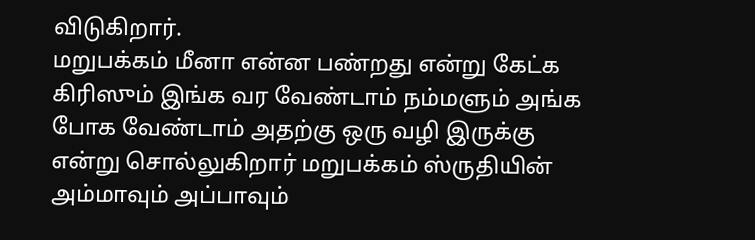விடுகிறார்.
மறுபக்கம் மீனா என்ன பண்றது என்று கேட்க கிரிஸும் இங்க வர வேண்டாம் நம்மளும் அங்க போக வேண்டாம் அதற்கு ஒரு வழி இருக்கு என்று சொல்லுகிறார் மறுபக்கம் ஸ்ருதியின் அம்மாவும் அப்பாவும்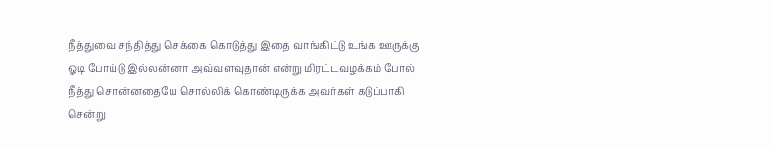நீத்துவை சந்தித்து செக்கை கொடுத்து இதை வாங்கிட்டு உங்க ஊருக்கு ஓடி போய்டு இல்லன்னா அவ்வளவுதான் என்று மிரட்டவழக்கம் போல் நீத்து சொன்னதையே சொல்லிக் கொண்டிருக்க அவர்கள் கடுப்பாகி சென்று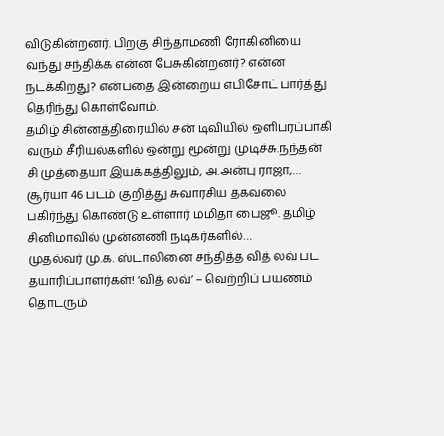விடுகின்றனர். பிறகு சிந்தாமணி ரோகினியை வந்து சந்திக்க என்ன பேசுகின்றனர்? என்ன நடக்கிறது? என்பதை இன்றைய எபிசோட் பார்த்து தெரிந்து கொள்வோம்.
தமிழ் சின்னத்திரையில் சன் டிவியில் ஒளிபரப்பாகி வரும் சீரியல்களில் ஒன்று மூன்று முடிச்சு.நந்தன் சி முத்தையா இயக்கத்திலும், அ.அன்பு ராஜா,…
சூர்யா 46 படம் குறித்து சுவாரசிய தகவலை பகிர்ந்து கொண்டு உள்ளார் மமிதா பைஜூ. தமிழ் சினிமாவில் முன்னணி நடிகர்களில்…
முதல்வர் மு.க. ஸ்டாலினை சந்தித்த வித் லவ் பட தயாரிப்பாளர்கள்! ‘வித் லவ்’ – வெற்றிப் பயணம் தொடரும்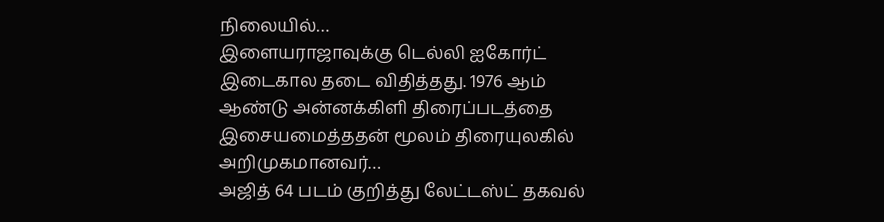நிலையில்…
இளையராஜாவுக்கு டெல்லி ஐகோர்ட் இடைகால தடை விதித்தது. 1976 ஆம் ஆண்டு அன்னக்கிளி திரைப்படத்தை இசையமைத்ததன் மூலம் திரையுலகில் அறிமுகமானவர்…
அஜித் 64 படம் குறித்து லேட்டஸ்ட் தகவல்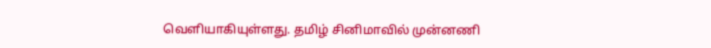வெளியாகியுள்ளது. தமிழ் சினிமாவில் முன்னணி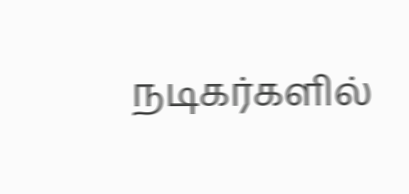நடிகர்களில்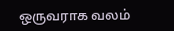ஒருவராக வலம்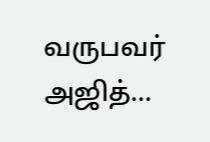வருபவர் அஜித்…